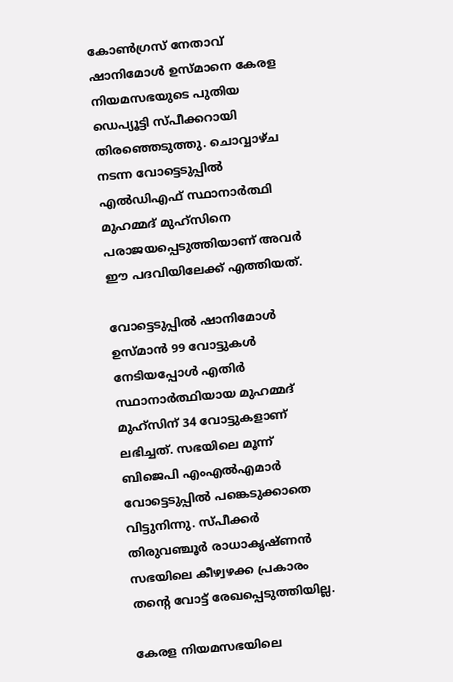കോൺഗ്രസ് നേതാവ് ഷാനിമോൾ ഉസ്മാനെ കേരള നിയമസഭയുടെ പുതിയ ഡെപ്യൂട്ടി സ്പീക്കറായി തിരഞ്ഞെടുത്തു. ചൊവ്വാഴ്ച നടന്ന വോട്ടെടുപ്പിൽ എൽഡിഎഫ് സ്ഥാനാർത്ഥി മുഹമ്മദ് മുഹ്സിനെ പരാജയപ്പെടുത്തിയാണ് അവർ ഈ പദവിയിലേക്ക് എത്തിയത്.

വോട്ടെടുപ്പിൽ ഷാനിമോൾ ഉസ്മാൻ 99 വോട്ടുകൾ നേടിയപ്പോൾ എതിർ സ്ഥാനാർത്ഥിയായ മുഹമ്മദ് മുഹ്സിന് 34 വോട്ടുകളാണ് ലഭിച്ചത്. സഭയിലെ മൂന്ന് ബിജെപി എംഎൽഎമാർ വോട്ടെടുപ്പിൽ പങ്കെടുക്കാതെ വിട്ടുനിന്നു. സ്പീക്കർ തിരുവഞ്ചൂർ രാധാകൃഷ്ണൻ സഭയിലെ കീഴ്വഴക്ക പ്രകാരം തന്‍റെ വോട്ട് രേഖപ്പെടുത്തിയില്ല.

കേരള നിയമസഭയിലെ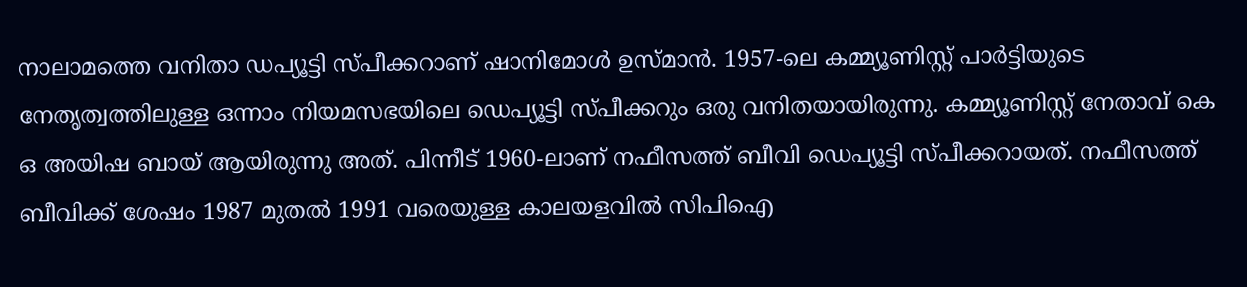നാലാമത്തെ വനിതാ ഡപ്യൂട്ടി സ്പീക്കറാണ് ഷാനിമോൾ ഉസ്മാൻ. 1957-ലെ കമ്മ്യൂണിസ്റ്റ് പാർട്ടിയുടെ നേതൃത്വത്തിലുള്ള ഒന്നാം നിയമസഭയിലെ ഡെപ്യൂട്ടി സ്പീക്കറും ഒരു വനിതയായിരുന്നു. കമ്മ്യൂണിസ്റ്റ് നേതാവ് കെ ഒ അയിഷ ബായ് ആയിരുന്നു അത്. പിന്നീട് 1960-ലാണ് നഫീസത്ത് ബീവി ഡെപ്യൂട്ടി സ്പീക്കറായത്. നഫീസത്ത് ബീവിക്ക് ശേഷം 1987 മുതൽ 1991 വരെയുള്ള കാലയളവിൽ സിപിഐ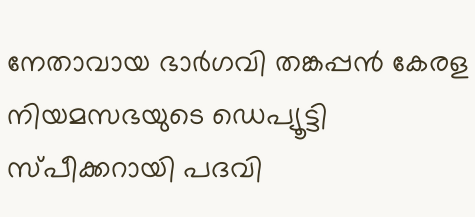നേതാവായ ഭാർഗവി തങ്കപ്പൻ കേരള നിയമസഭയുടെ ഡെപ്യൂട്ടി സ്പീക്കറായി പദവി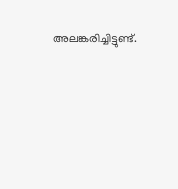അലങ്കരിച്ചിട്ടുണ്ട്.